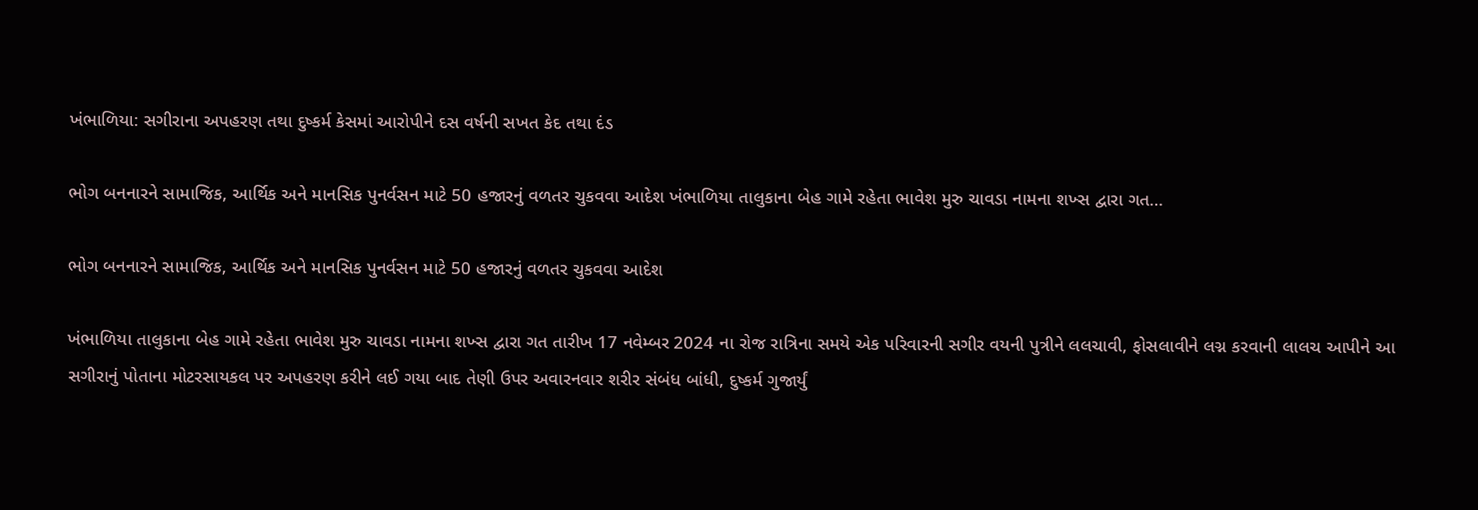ખંભાળિયા: સગીરાના અપહરણ તથા દુષ્કર્મ કેસમાં આરોપીને દસ વર્ષની સખત કેદ તથા દંડ

ભોગ બનનારને સામાજિક, આર્થિક અને માનસિક પુનર્વસન માટે 50 હજારનું વળતર ચુકવવા આદેશ ખંભાળિયા તાલુકાના બેહ ગામે રહેતા ભાવેશ મુરુ ચાવડા નામના શખ્સ દ્વારા ગત…

ભોગ બનનારને સામાજિક, આર્થિક અને માનસિક પુનર્વસન માટે 50 હજારનું વળતર ચુકવવા આદેશ

ખંભાળિયા તાલુકાના બેહ ગામે રહેતા ભાવેશ મુરુ ચાવડા નામના શખ્સ દ્વારા ગત તારીખ 17 નવેમ્બર 2024 ના રોજ રાત્રિના સમયે એક પરિવારની સગીર વયની પુત્રીને લલચાવી, ફોસલાવીને લગ્ન કરવાની લાલચ આપીને આ સગીરાનું પોતાના મોટરસાયકલ પર અપહરણ કરીને લઈ ગયા બાદ તેણી ઉપર અવારનવાર શરીર સંબંધ બાંધી, દુષ્કર્મ ગુજાર્યું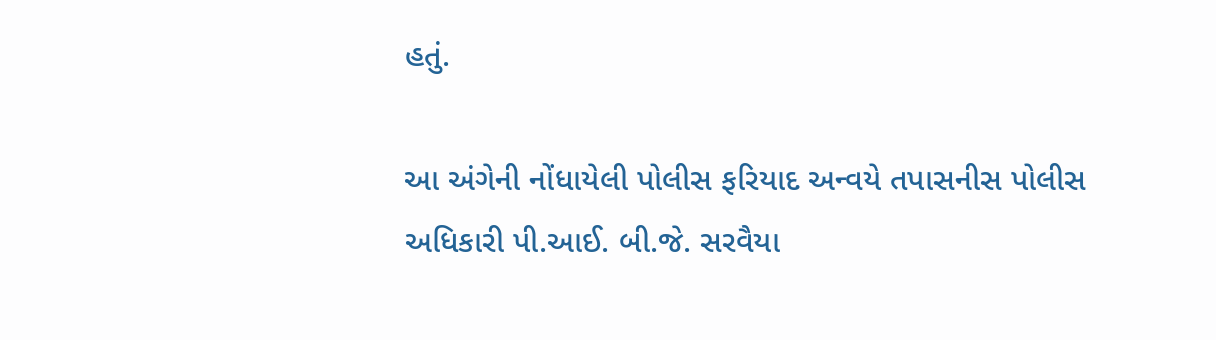હતું.

આ અંગેની નોંધાયેલી પોલીસ ફરિયાદ અન્વયે તપાસનીસ પોલીસ અધિકારી પી.આઈ. બી.જે. સરવૈયા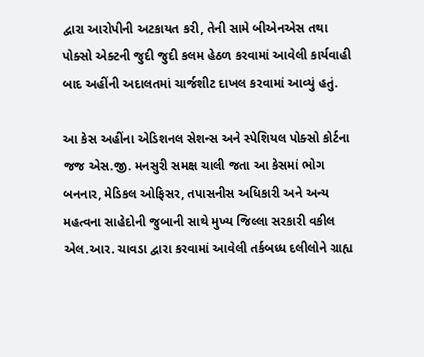દ્વારા આરોપીની અટકાયત કરી, તેની સામે બીએનએસ તથા પોક્સો એક્ટની જુદી જુદી કલમ હેઠળ કરવામાં આવેલી કાર્યવાહી બાદ અહીંની અદાલતમાં ચાર્જશીટ દાખલ કરવામાં આવ્યું હતું.

આ કેસ અહીંના એડિશનલ સેશન્સ અને સ્પેશિયલ પોક્સો કોર્ટના જજ એસ.જી. મનસુરી સમક્ષ ચાલી જતા આ કેસમાં ભોગ બનનાર, મેડિકલ ઓફિસર, તપાસનીસ અધિકારી અને અન્ય મહત્વના સાહેદોની જુબાની સાથે મુખ્ય જિલ્લા સરકારી વકીલ એલ.આર. ચાવડા દ્વારા કરવામાં આવેલી તર્કબધ્ધ દલીલોને ગ્રાહ્ય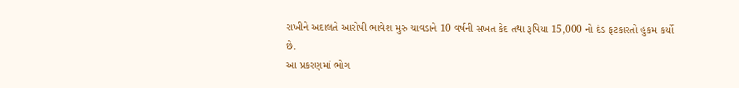રાખીને અદાલતે આરોપી ભાવેશ મુરુ ચાવડાને 10 વર્ષની સખત કેદ તથા રૂપિયા 15,000 નો દંડ ફટકારતો હુકમ કર્યો છે.
આ પ્રકરણમાં ભોગ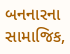બનનારના સામાજિક,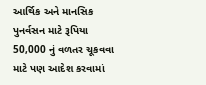આર્થિક અને માનસિક પુનર્વસન માટે રૂપિયા 50,000 નું વળતર ચૂકવવા માટે પણ આદેશ કરવામાં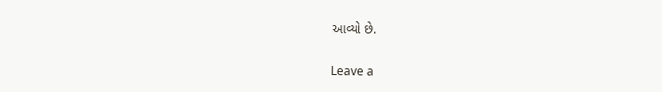આવ્યો છે.

Leave a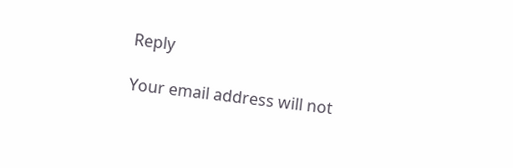Reply

Your email address will not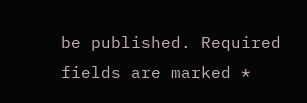be published. Required fields are marked *